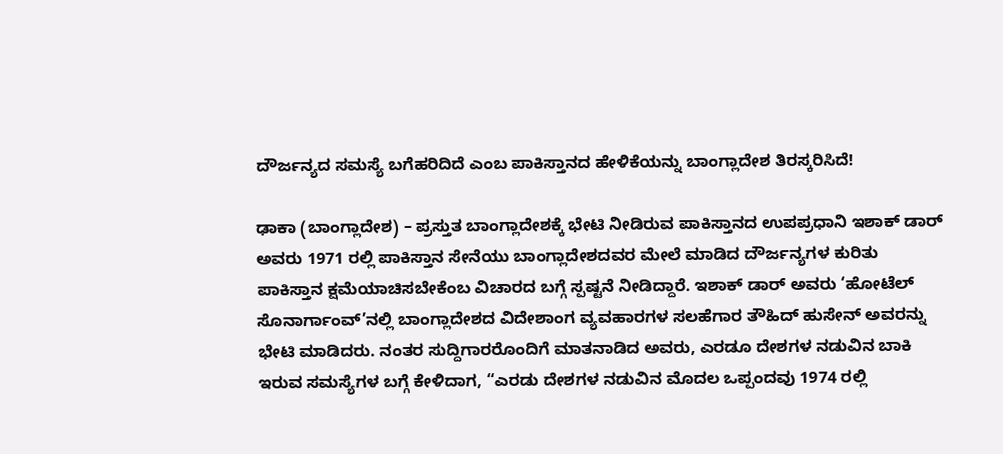ದೌರ್ಜನ್ಯದ ಸಮಸ್ಯೆ ಬಗೆಹರಿದಿದೆ ಎಂಬ ಪಾಕಿಸ್ತಾನದ ಹೇಳಿಕೆಯನ್ನು ಬಾಂಗ್ಲಾದೇಶ ತಿರಸ್ಕರಿಸಿದೆ!

ಢಾಕಾ (ಬಾಂಗ್ಲಾದೇಶ) – ಪ್ರಸ್ತುತ ಬಾಂಗ್ಲಾದೇಶಕ್ಕೆ ಭೇಟಿ ನೀಡಿರುವ ಪಾಕಿಸ್ತಾನದ ಉಪಪ್ರಧಾನಿ ಇಶಾಕ್ ಡಾರ್ ಅವರು 1971 ರಲ್ಲಿ ಪಾಕಿಸ್ತಾನ ಸೇನೆಯು ಬಾಂಗ್ಲಾದೇಶದವರ ಮೇಲೆ ಮಾಡಿದ ದೌರ್ಜನ್ಯಗಳ ಕುರಿತು ಪಾಕಿಸ್ತಾನ ಕ್ಷಮೆಯಾಚಿಸಬೇಕೆಂಬ ವಿಚಾರದ ಬಗ್ಗೆ ಸ್ಪಷ್ಟನೆ ನೀಡಿದ್ದಾರೆ. ಇಶಾಕ್ ಡಾರ್ ಅವರು ‘ಹೋಟೆಲ್ ಸೊನಾರ್ಗಾಂವ್’ನಲ್ಲಿ ಬಾಂಗ್ಲಾದೇಶದ ವಿದೇಶಾಂಗ ವ್ಯವಹಾರಗಳ ಸಲಹೆಗಾರ ತೌಹಿದ್ ಹುಸೇನ್ ಅವರನ್ನು ಭೇಟಿ ಮಾಡಿದರು. ನಂತರ ಸುದ್ದಿಗಾರರೊಂದಿಗೆ ಮಾತನಾಡಿದ ಅವರು, ಎರಡೂ ದೇಶಗಳ ನಡುವಿನ ಬಾಕಿ ಇರುವ ಸಮಸ್ಯೆಗಳ ಬಗ್ಗೆ ಕೇಳಿದಾಗ, “ಎರಡು ದೇಶಗಳ ನಡುವಿನ ಮೊದಲ ಒಪ್ಪಂದವು 1974 ರಲ್ಲಿ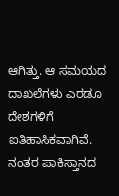ಆಗಿತ್ತು. ಆ ಸಮಯದ ದಾಖಲೆಗಳು ಎರಡೂ ದೇಶಗಳಿಗೆ ಐತಿಹಾಸಿಕವಾಗಿವೆ. ನಂತರ ಪಾಕಿಸ್ತಾನದ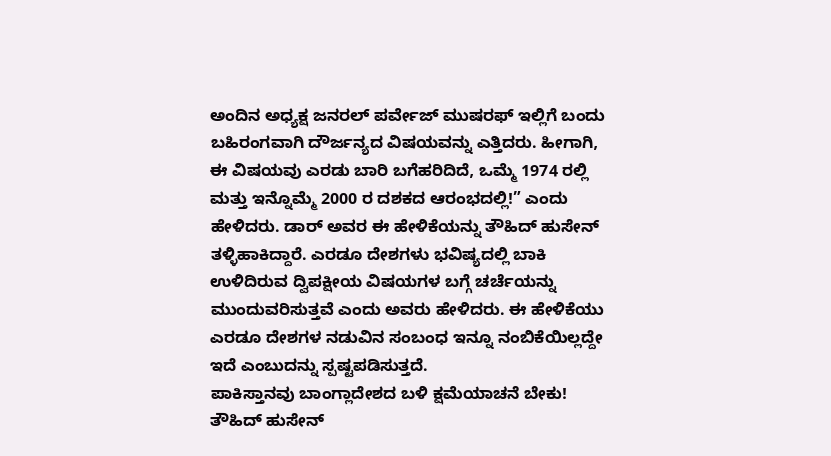ಅಂದಿನ ಅಧ್ಯಕ್ಷ ಜನರಲ್ ಪರ್ವೇಜ್ ಮುಷರಫ್ ಇಲ್ಲಿಗೆ ಬಂದು ಬಹಿರಂಗವಾಗಿ ದೌರ್ಜನ್ಯದ ವಿಷಯವನ್ನು ಎತ್ತಿದರು. ಹೀಗಾಗಿ, ಈ ವಿಷಯವು ಎರಡು ಬಾರಿ ಬಗೆಹರಿದಿದೆ, ಒಮ್ಮೆ 1974 ರಲ್ಲಿ ಮತ್ತು ಇನ್ನೊಮ್ಮೆ 2000 ರ ದಶಕದ ಆರಂಭದಲ್ಲಿ!” ಎಂದು ಹೇಳಿದರು. ಡಾರ್ ಅವರ ಈ ಹೇಳಿಕೆಯನ್ನು ತೌಹಿದ್ ಹುಸೇನ್ ತಳ್ಳಿಹಾಕಿದ್ದಾರೆ. ಎರಡೂ ದೇಶಗಳು ಭವಿಷ್ಯದಲ್ಲಿ ಬಾಕಿ ಉಳಿದಿರುವ ದ್ವಿಪಕ್ಷೀಯ ವಿಷಯಗಳ ಬಗ್ಗೆ ಚರ್ಚೆಯನ್ನು ಮುಂದುವರಿಸುತ್ತವೆ ಎಂದು ಅವರು ಹೇಳಿದರು. ಈ ಹೇಳಿಕೆಯು ಎರಡೂ ದೇಶಗಳ ನಡುವಿನ ಸಂಬಂಧ ಇನ್ನೂ ನಂಬಿಕೆಯಿಲ್ಲದ್ದೇ ಇದೆ ಎಂಬುದನ್ನು ಸ್ಪಷ್ಟಪಡಿಸುತ್ತದೆ.
ಪಾಕಿಸ್ತಾನವು ಬಾಂಗ್ಲಾದೇಶದ ಬಳಿ ಕ್ಷಮೆಯಾಚನೆ ಬೇಕು!
ತೌಹಿದ್ ಹುಸೇನ್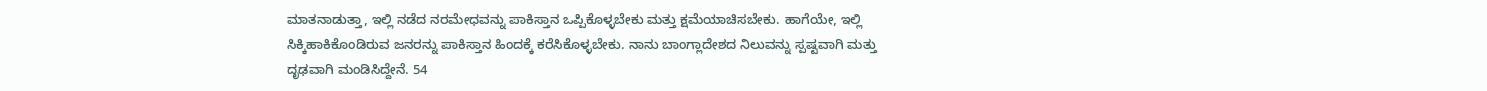ಮಾತನಾಡುತ್ತಾ, ಇಲ್ಲಿ ನಡೆದ ನರಮೇಧವನ್ನು ಪಾಕಿಸ್ತಾನ ಒಪ್ಪಿಕೊಳ್ಳಬೇಕು ಮತ್ತು ಕ್ಷಮೆಯಾಚಿಸಬೇಕು. ಹಾಗೆಯೇ, ಇಲ್ಲಿ ಸಿಕ್ಕಿಹಾಕಿಕೊಂಡಿರುವ ಜನರನ್ನು ಪಾಕಿಸ್ತಾನ ಹಿಂದಕ್ಕೆ ಕರೆಸಿಕೊಳ್ಳಬೇಕು. ನಾನು ಬಾಂಗ್ಲಾದೇಶದ ನಿಲುವನ್ನು ಸ್ಪಷ್ಟವಾಗಿ ಮತ್ತು ದೃಢವಾಗಿ ಮಂಡಿಸಿದ್ದೇನೆ. 54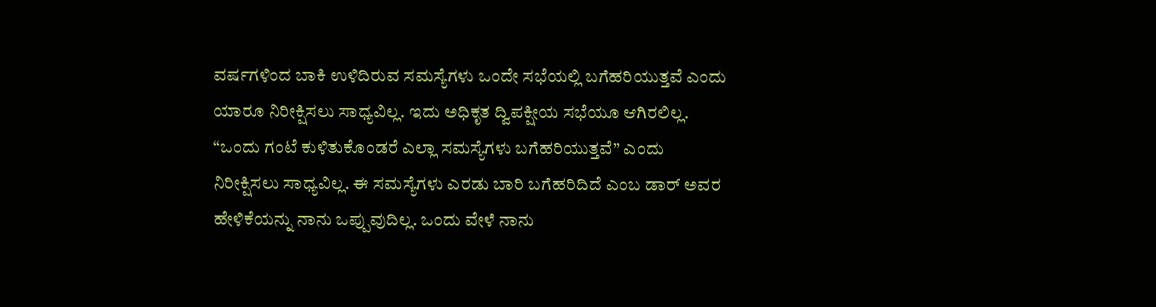ವರ್ಷಗಳಿಂದ ಬಾಕಿ ಉಳಿದಿರುವ ಸಮಸ್ಯೆಗಳು ಒಂದೇ ಸಭೆಯಲ್ಲಿ ಬಗೆಹರಿಯುತ್ತವೆ ಎಂದು ಯಾರೂ ನಿರೀಕ್ಷಿಸಲು ಸಾಧ್ಯವಿಲ್ಲ. ಇದು ಅಧಿಕೃತ ದ್ವಿಪಕ್ಷೀಯ ಸಭೆಯೂ ಆಗಿರಲಿಲ್ಲ. “ಒಂದು ಗಂಟೆ ಕುಳಿತುಕೊಂಡರೆ ಎಲ್ಲಾ ಸಮಸ್ಯೆಗಳು ಬಗೆಹರಿಯುತ್ತವೆ” ಎಂದು ನಿರೀಕ್ಷಿಸಲು ಸಾಧ್ಯವಿಲ್ಲ. ಈ ಸಮಸ್ಯೆಗಳು ಎರಡು ಬಾರಿ ಬಗೆಹರಿದಿದೆ ಎಂಬ ಡಾರ್ ಅವರ ಹೇಳಿಕೆಯನ್ನು ನಾನು ಒಪ್ಪುವುದಿಲ್ಲ. ಒಂದು ವೇಳೆ ನಾನು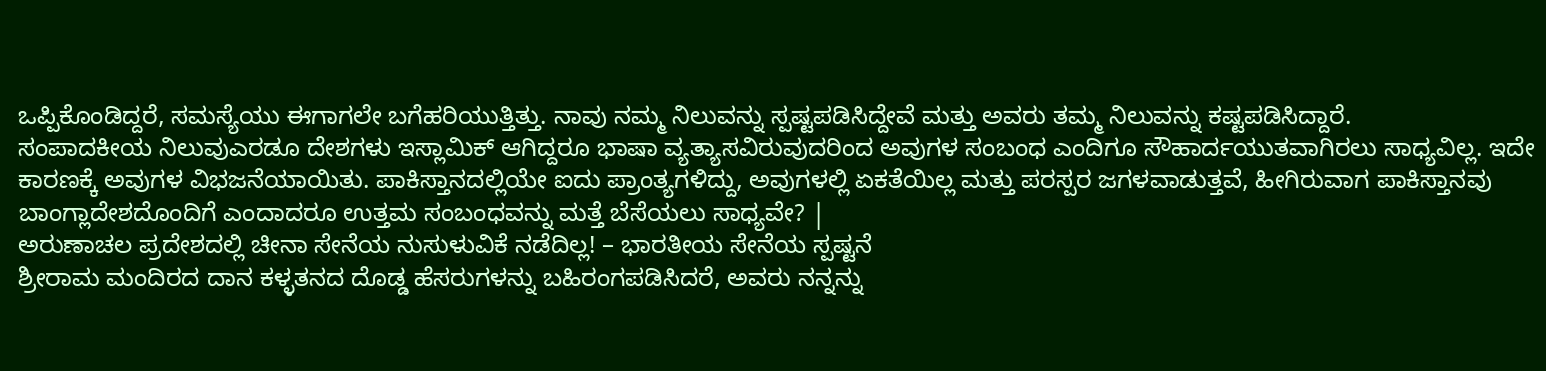ಒಪ್ಪಿಕೊಂಡಿದ್ದರೆ, ಸಮಸ್ಯೆಯು ಈಗಾಗಲೇ ಬಗೆಹರಿಯುತ್ತಿತ್ತು. ನಾವು ನಮ್ಮ ನಿಲುವನ್ನು ಸ್ಪಷ್ಟಪಡಿಸಿದ್ದೇವೆ ಮತ್ತು ಅವರು ತಮ್ಮ ನಿಲುವನ್ನು ಕಷ್ಟಪಡಿಸಿದ್ದಾರೆ.
ಸಂಪಾದಕೀಯ ನಿಲುವುಎರಡೂ ದೇಶಗಳು ಇಸ್ಲಾಮಿಕ್ ಆಗಿದ್ದರೂ ಭಾಷಾ ವ್ಯತ್ಯಾಸವಿರುವುದರಿಂದ ಅವುಗಳ ಸಂಬಂಧ ಎಂದಿಗೂ ಸೌಹಾರ್ದಯುತವಾಗಿರಲು ಸಾಧ್ಯವಿಲ್ಲ. ಇದೇ ಕಾರಣಕ್ಕೆ ಅವುಗಳ ವಿಭಜನೆಯಾಯಿತು. ಪಾಕಿಸ್ತಾನದಲ್ಲಿಯೇ ಐದು ಪ್ರಾಂತ್ಯಗಳಿದ್ದು, ಅವುಗಳಲ್ಲಿ ಏಕತೆಯಿಲ್ಲ ಮತ್ತು ಪರಸ್ಪರ ಜಗಳವಾಡುತ್ತವೆ, ಹೀಗಿರುವಾಗ ಪಾಕಿಸ್ತಾನವು ಬಾಂಗ್ಲಾದೇಶದೊಂದಿಗೆ ಎಂದಾದರೂ ಉತ್ತಮ ಸಂಬಂಧವನ್ನು ಮತ್ತೆ ಬೆಸೆಯಲು ಸಾಧ್ಯವೇ? |
ಅರುಣಾಚಲ ಪ್ರದೇಶದಲ್ಲಿ ಚೀನಾ ಸೇನೆಯ ನುಸುಳುವಿಕೆ ನಡೆದಿಲ್ಲ! – ಭಾರತೀಯ ಸೇನೆಯ ಸ್ಪಷ್ಟನೆ
ಶ್ರೀರಾಮ ಮಂದಿರದ ದಾನ ಕಳ್ಳತನದ ದೊಡ್ಡ ಹೆಸರುಗಳನ್ನು ಬಹಿರಂಗಪಡಿಸಿದರೆ, ಅವರು ನನ್ನನ್ನು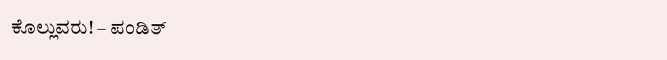ಕೊಲ್ಲುವರು! – ಪಂಡಿತ್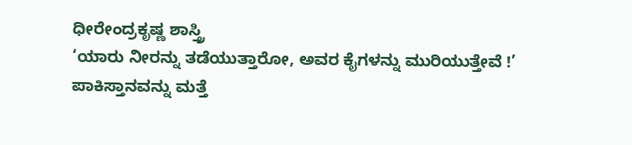ಧೀರೇಂದ್ರಕೃಷ್ಣ ಶಾಸ್ತ್ರಿ
‘ಯಾರು ನೀರನ್ನು ತಡೆಯುತ್ತಾರೋ, ಅವರ ಕೈಗಳನ್ನು ಮುರಿಯುತ್ತೇವೆ !’
ಪಾಕಿಸ್ತಾನವನ್ನು ಮತ್ತೆ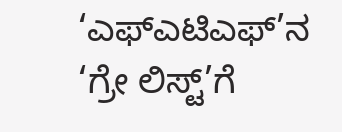‘ಎಫ್ಎಟಿಎಫ್’ನ ‘ಗ್ರೇ ಲಿಸ್ಟ್’ಗೆ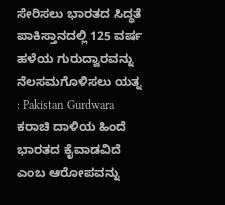ಸೇರಿಸಲು ಭಾರತದ ಸಿದ್ಧತೆ
ಪಾಕಿಸ್ತಾನದಲ್ಲಿ 125 ವರ್ಷ ಹಳೆಯ ಗುರುದ್ವಾರವನ್ನು ನೆಲಸಮಗೊಳಿಸಲು ಯತ್ನ : Pakistan Gurdwara
ಕರಾಚಿ ದಾಳಿಯ ಹಿಂದೆ ಭಾರತದ ಕೈವಾಡವಿದೆ ಎಂಬ ಆರೋಪವನ್ನು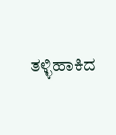ತಳ್ಳಿಹಾಕಿದ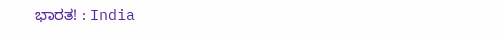ಭಾರತ! : India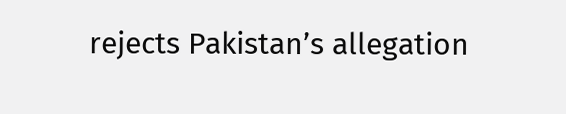rejects Pakistan’s allegation